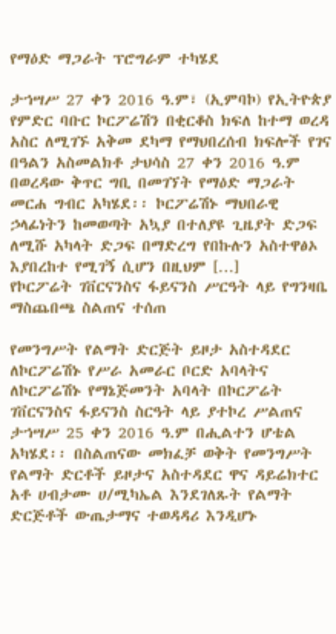የማዕድ ማጋራት ፕሮግራም ተካሄደ

ታኀሣሥ 27 ቀን 2016 ዓ.ም፣ (ኢምባኮ) የኢትዮጵያ የምድር ባቡር ኮርፖሬሽን በቂርቆስ ክፍለ ከተማ ወረዳ አስር ለሚገኙ አቅመ ደካማ የማህበረሰብ ክፍሎች የገና በዓልን አስመልክቶ ታህሳስ 27 ቀን 2016 ዓ.ም በወረዳው ቅጥር ግቢ በመገኘት የማዕድ ማጋራት መርሐ ግብር አካሄደ፡፡ ኮርፖሬሽኑ ማህበራዊ ኃላፊነትን ከመወጣት አኳያ በተለያዩ ጊዜያት ድጋፍ ለሚሹ አካላት ድጋፍ በማድረግ የበኩሉን አስተዋፅኦ እያበረከተ የሚገኝ ሲሆን በዚህም […]
የኮርፖሬት ገቨርናንስና ፋይናንስ ሥርዓት ላይ የግንዛቤ ማስጨበጫ ስልጠና ተሰጠ

የመንግሥት የልማት ድርጅት ይዞታ አስተዳደር ለኮርፖሬሽኑ የሥራ አመራር ቦርድ አባላትና ለኮርፖሬሽኑ የማኔጅመንት አባላት በኮርፖሬት ገቨርናንስና ፋይናንስ ስርዓት ላይ ያተኮረ ሥልጠና ታኀሣሥ 25 ቀን 2016 ዓ.ም በሒልተን ሆቴል አካሄደ፡፡ በስልጠናው መክፈቻ ወቅት የመንግሥት የልማት ድርቶች ይዞታና አስተዳደር ዋና ዳይሬክተር አቶ ሀብታሙ ሀ/ሚካኤል እንደገለጹት የልማት ድርጅቶች ውጤታማና ተወዳዳሪ እንዲሆኑ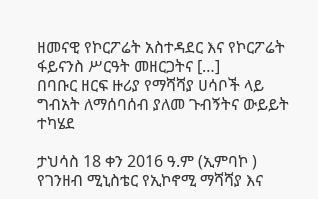ዘመናዊ የኮርፖሬት አስተዳደር እና የኮርፖሬት ፋይናንስ ሥርዓት መዘርጋትና […]
በባቡር ዘርፍ ዙሪያ የማሻሻያ ሀሳቦች ላይ ግብአት ለማሰባሰብ ያለመ ጉብኝትና ውይይት ተካሄደ

ታህሳስ 18 ቀን 2016 ዓ.ም (ኢምባኮ ) የገንዘብ ሚኒስቴር የኢኮኖሚ ማሻሻያ እና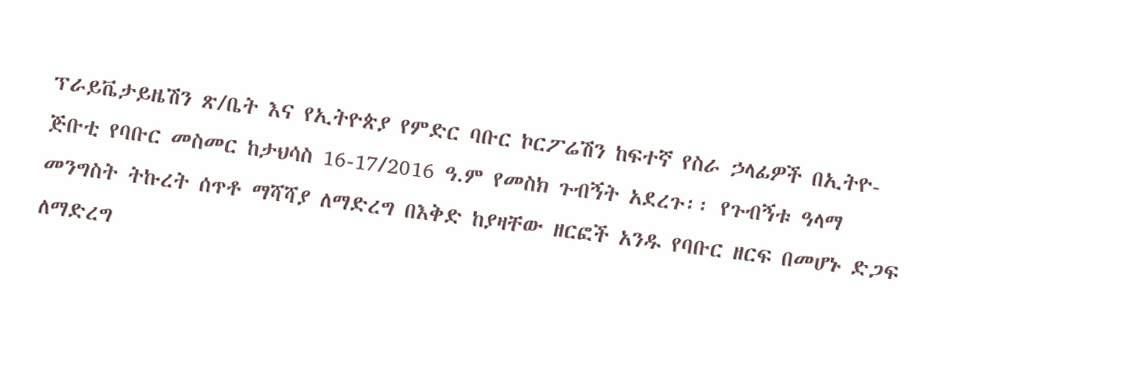ፕራይቬታይዜሽን ጽ/ቤት እና የኢትዮጵያ የምድር ባቡር ኮርፖሬሽን ከፍተኛ የስራ ኃላፊዎች በኢትዮ-ጅቡቲ የባቡር መስመር ከታህሳስ 16-17/2016 ዓ.ም የመስክ ጉብኝት አደረጉ፡፡ የጉብኝቱ ዓላማ መንግስት ትኩረት ሰጥቶ ማሻሻያ ለማድረግ በእቅድ ከያዛቸው ዘርፎች አንዱ የባቡር ዘርፍ በመሆኑ ድጋፍ ለማድረግ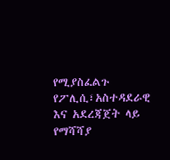የሚያስፈልጉ የፖሊሲ፣አስተዳደራዊ እና አደረጃጀት ላይ የማሻሻያ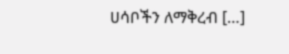ሀሳቦችን ለማቅረብ […]